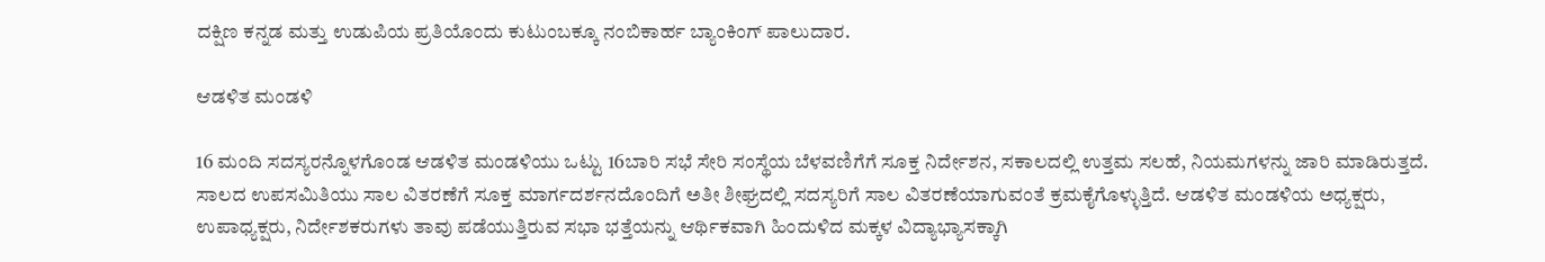ದಕ್ಷಿಣ ಕನ್ನಡ ಮತ್ತು ಉಡುಪಿಯ ಪ್ರತಿಯೊಂದು ಕುಟುಂಬಕ್ಕೂ ನಂಬಿಕಾರ್ಹ ಬ್ಯಾಂಕಿಂಗ್ ಪಾಲುದಾರ.

ಆಡಳಿತ ಮಂಡಳಿ

16 ಮಂದಿ ಸದಸ್ಯರನ್ನೊಳಗೊಂಡ ಆಡಳಿತ ಮಂಡಳಿಯು ಒಟ್ಟು 16ಬಾರಿ ಸಭೆ ಸೇರಿ ಸಂಸ್ಥೆಯ ಬೆಳವಣಿಗೆಗೆ ಸೂಕ್ತ ನಿರ್ದೇಶನ, ಸಕಾಲದಲ್ಲಿ ಉತ್ತಮ ಸಲಹೆ, ನಿಯಮಗಳನ್ನು ಜಾರಿ ಮಾಡಿರುತ್ತದೆ. ಸಾಲದ ಉಪಸಮಿತಿಯು ಸಾಲ ವಿತರಣೆಗೆ ಸೂಕ್ತ ಮಾರ್ಗದರ್ಶನದೊಂದಿಗೆ ಅತೀ ಶೀಘ್ರದಲ್ಲಿ ಸದಸ್ಯರಿಗೆ ಸಾಲ ವಿತರಣೆಯಾಗುವಂತೆ ಕ್ರಮಕೈಗೊಳ್ಳುತ್ತಿದೆ. ಆಡಳಿತ ಮಂಡಳಿಯ ಅಧ್ಯಕ್ಷರು, ಉಪಾಧ್ಯಕ್ಷರು, ನಿರ್ದೇಶಕರುಗಳು ತಾವು ಪಡೆಯುತ್ತಿರುವ ಸಭಾ ಭತ್ತೆಯನ್ನು ಆರ್ಥಿಕವಾಗಿ ಹಿಂದುಳಿದ ಮಕ್ಕಳ ವಿದ್ಯಾಭ್ಯಾಸಕ್ಕಾಗಿ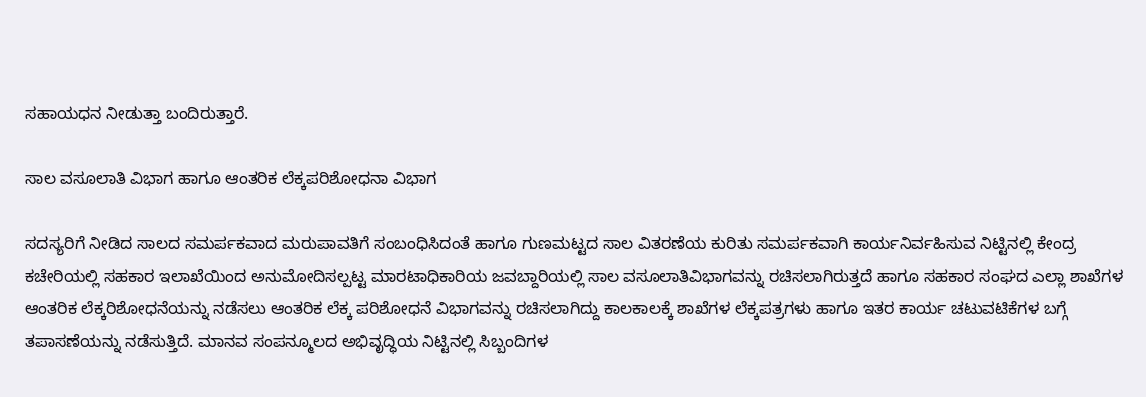ಸಹಾಯಧನ ನೀಡುತ್ತಾ ಬಂದಿರುತ್ತಾರೆ.

ಸಾಲ ವಸೂಲಾತಿ ವಿಭಾಗ ಹಾಗೂ ಆಂತರಿಕ ಲೆಕ್ಕಪರಿಶೋಧನಾ ವಿಭಾಗ

ಸದಸ್ಯರಿಗೆ ನೀಡಿದ ಸಾಲದ ಸಮರ್ಪಕವಾದ ಮರುಪಾವತಿಗೆ ಸಂಬಂಧಿಸಿದಂತೆ ಹಾಗೂ ಗುಣಮಟ್ಟದ ಸಾಲ ವಿತರಣೆಯ ಕುರಿತು ಸಮರ್ಪಕವಾಗಿ ಕಾರ್ಯನಿರ್ವಹಿಸುವ ನಿಟ್ಟಿನಲ್ಲಿ ಕೇಂದ್ರ ಕಚೇರಿಯಲ್ಲಿ ಸಹಕಾರ ಇಲಾಖೆಯಿಂದ ಅನುಮೋದಿಸಲ್ಪಟ್ಟ ಮಾರಟಾಧಿಕಾರಿಯ ಜವಬ್ದಾರಿಯಲ್ಲಿ ಸಾಲ ವಸೂಲಾತಿವಿಭಾಗವನ್ನು ರಚಿಸಲಾಗಿರುತ್ತದೆ ಹಾಗೂ ಸಹಕಾರ ಸಂಘದ ಎಲ್ಲಾ ಶಾಖೆಗಳ ಆಂತರಿಕ ಲೆಕ್ಕರಿಶೋಧನೆಯನ್ನು ನಡೆಸಲು ಆಂತರಿಕ ಲೆಕ್ಕ ಪರಿಶೋಧನೆ ವಿಭಾಗವನ್ನು ರಚಿಸಲಾಗಿದ್ದು ಕಾಲಕಾಲಕ್ಕೆ ಶಾಖೆಗಳ ಲೆಕ್ಕಪತ್ರಗಳು ಹಾಗೂ ಇತರ ಕಾರ್ಯ ಚಟುವಟಿಕೆಗಳ ಬಗ್ಗೆ ತಪಾಸಣೆಯನ್ನು ನಡೆಸುತ್ತಿದೆ. ಮಾನವ ಸಂಪನ್ಮೂಲದ ಅಭಿವೃದ್ಧಿಯ ನಿಟ್ಟಿನಲ್ಲಿ ಸಿಬ್ಬಂದಿಗಳ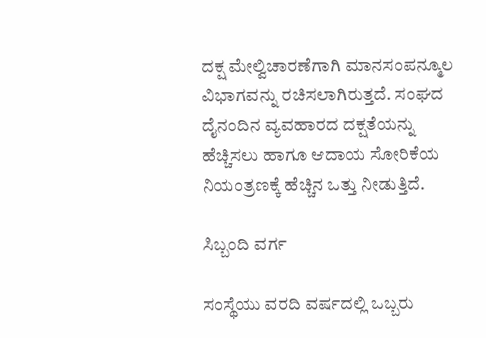ದಕ್ಷ ಮೇಲ್ವಿಚಾರಣೆಗಾಗಿ ಮಾನಸಂಪನ್ಮೂಲ ವಿಭಾಗವನ್ನು ರಚಿಸಲಾಗಿರುತ್ತದೆ. ಸಂಘದ ದೈನಂದಿನ ವ್ಯವಹಾರದ ದಕ್ಷತೆಯನ್ನು ಹೆಚ್ಚಿಸಲು ಹಾಗೂ ಆದಾಯ ಸೋರಿಕೆಯ ನಿಯಂತ್ರಣಕ್ಕೆ ಹೆಚ್ಚಿನ ಒತ್ತು ನೀಡುತ್ತಿದೆ.

ಸಿಬ್ಬಂದಿ ವರ್ಗ

ಸಂಸ್ಥೆಯು ವರದಿ ವರ್ಷದಲ್ಲಿ ಒಬ್ಬರು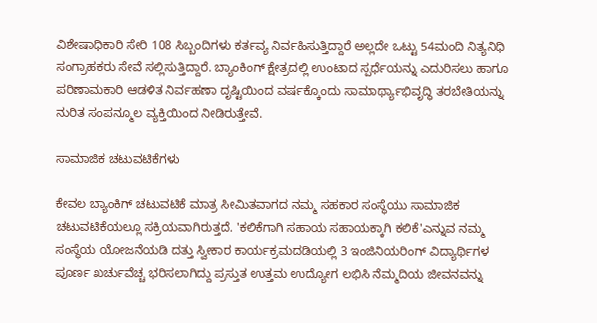ವಿಶೇಷಾಧಿಕಾರಿ ಸೇರಿ 108 ಸಿಬ್ಬಂದಿಗಳು ಕರ್ತವ್ಯ ನಿರ್ವಹಿಸುತ್ತಿದ್ದಾರೆ ಅಲ್ಲದೇ ಒಟ್ಟು 54ಮಂದಿ ನಿತ್ಯನಿಧಿ ಸಂಗ್ರಾಹಕರು ಸೇವೆ ಸಲ್ಲಿಸುತ್ತಿದ್ದಾರೆ. ಬ್ಯಾಂಕಿಂಗ್ ಕ್ಷೇತ್ರದಲ್ಲಿ ಉಂಟಾದ ಸ್ಪರ್ಧೆಯನ್ನು ಎದುರಿಸಲು ಹಾಗೂ ಪರಿಣಾಮಕಾರಿ ಆಡಳಿತ ನಿರ್ವಹಣಾ ದೃಷ್ಟಿಯಿಂದ ವರ್ಷಕ್ಕೊಂದು ಸಾಮಾರ್ಥ್ಯಾಭಿವೃದ್ಧಿ ತರಬೇತಿಯನ್ನು ನುರಿತ ಸಂಪನ್ಮೂಲ ವ್ಯಕ್ತಿಯಿಂದ ನೀಡಿರುತ್ತೇವೆ.

ಸಾಮಾಜಿಕ ಚಟುವಟಿಕೆಗಳು

ಕೇವಲ ಬ್ಯಾಂಕಿಗ್ ಚಟುವಟಿಕೆ ಮಾತ್ರ ಸೀಮಿತವಾಗದ ನಮ್ಮ ಸಹಕಾರ ಸಂಸ್ಥೆಯು ಸಾಮಾಜಿಕ ಚಟುವಟಿಕೆಯಲ್ಲೂ ಸಕ್ರಿಯವಾಗಿರುತ್ತದೆ. 'ಕಲಿಕೆಗಾಗಿ ಸಹಾಯ ಸಹಾಯಕ್ಕಾಗಿ ಕಲಿಕೆ'ಎನ್ನುವ ನಮ್ಮ ಸಂಸ್ಥೆಯ ಯೋಜನೆಯಡಿ ದತ್ತು ಸ್ವೀಕಾರ ಕಾರ್ಯಕ್ರಮದಡಿಯಲ್ಲಿ 3 ಇಂಜಿನಿಯರಿಂಗ್ ವಿದ್ಯಾರ್ಥಿಗಳ ಪೂರ್ಣ ಖರ್ಚುವೆಚ್ಚ ಭರಿಸಲಾಗಿದ್ದು ಪ್ರಸ್ತುತ ಉತ್ತಮ ಉದ್ಯೋಗ ಲಭಿಸಿ ನೆಮ್ಮದಿಯ ಜೀವನವನ್ನು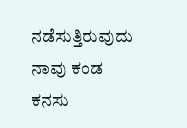ನಡೆಸುತ್ತಿರುವುದು ನಾವು ಕಂಡ ಕನಸು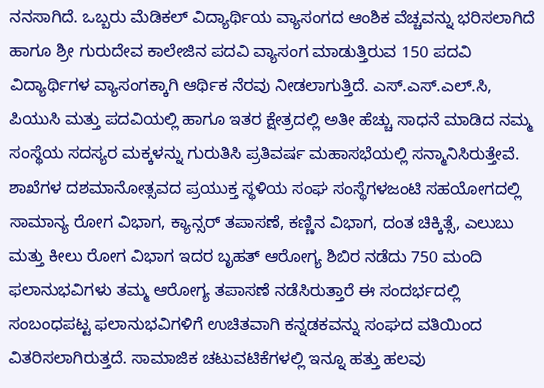ನನಸಾಗಿದೆ. ಒಬ್ಬರು ಮೆಡಿಕಲ್ ವಿದ್ಯಾರ್ಥಿಯ ವ್ಯಾಸಂಗದ ಆಂಶಿಕ ವೆಚ್ಚವನ್ನು ಭರಿಸಲಾಗಿದೆ ಹಾಗೂ ಶ್ರೀ ಗುರುದೇವ ಕಾಲೇಜಿನ ಪದವಿ ವ್ಯಾಸಂಗ ಮಾಡುತ್ತಿರುವ 150 ಪದವಿ ವಿದ್ಯಾರ್ಥಿಗಳ ವ್ಯಾಸಂಗಕ್ಕಾಗಿ ಆರ್ಥಿಕ ನೆರವು ನೀಡಲಾಗುತ್ತಿದೆ. ಎಸ್.ಎಸ್.ಎಲ್.ಸಿ, ಪಿಯುಸಿ ಮತ್ತು ಪದವಿಯಲ್ಲಿ ಹಾಗೂ ಇತರ ಕ್ಷೇತ್ರದಲ್ಲಿ ಅತೀ ಹೆಚ್ಚು ಸಾಧನೆ ಮಾಡಿದ ನಮ್ಮ ಸಂಸ್ಥೆಯ ಸದಸ್ಯರ ಮಕ್ಕಳನ್ನು ಗುರುತಿಸಿ ಪ್ರತಿವರ್ಷ ಮಹಾಸಭೆಯಲ್ಲಿ ಸನ್ಮಾನಿಸಿರುತ್ತೇವೆ. ಶಾಖೆಗಳ ದಶಮಾನೋತ್ಸವದ ಪ್ರಯುಕ್ತ ಸ್ಥಳಿಯ ಸಂಘ ಸಂಸ್ಥೆಗಳಜಂಟಿ ಸಹಯೋಗದಲ್ಲಿ ಸಾಮಾನ್ಯ ರೋಗ ವಿಭಾಗ, ಕ್ಯಾನ್ಸರ್ ತಪಾಸಣೆ, ಕಣ್ಣಿನ ವಿಭಾಗ, ದಂತ ಚಿಕ್ಕಿತ್ಸೆ, ಎಲುಬು ಮತ್ತು ಕೀಲು ರೋಗ ವಿಭಾಗ ಇದರ ಬೃಹತ್ ಆರೋಗ್ಯ ಶಿಬಿರ ನಡೆದು 750 ಮಂದಿ ಫಲಾನುಭವಿಗಳು ತಮ್ಮ ಆರೋಗ್ಯ ತಪಾಸಣೆ ನಡೆಸಿರುತ್ತಾರೆ ಈ ಸಂದರ್ಭದಲ್ಲಿ ಸಂಬಂಧಪಟ್ಟ ಫಲಾನುಭವಿಗಳಿಗೆ ಉಚಿತವಾಗಿ ಕನ್ನಡಕವನ್ನು ಸಂಘದ ವತಿಯಿಂದ ವಿತರಿಸಲಾಗಿರುತ್ತದೆ. ಸಾಮಾಜಿಕ ಚಟುವಟಿಕೆಗಳಲ್ಲಿ ಇನ್ನೂ ಹತ್ತು ಹಲವು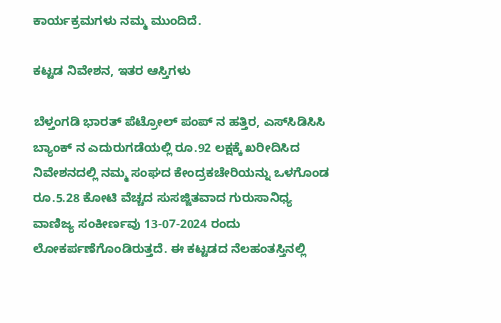ಕಾರ್ಯಕ್ರಮಗಳು ನಮ್ಮ ಮುಂದಿದೆ.

ಕಟ್ಟಡ ನಿವೇಶನ, ಇತರ ಆಸ್ತಿಗಳು

ಬೆಳ್ತಂಗಡಿ ಭಾರತ್ ಪೆಟ್ರೋಲ್ ಪಂಪ್ ನ ಹತ್ತಿರ, ಎಸ್‌ಸಿಡಿಸಿಸಿ ಬ್ಯಾಂಕ್ ನ ಎದುರುಗಡೆಯಲ್ಲಿ ರೂ.92 ಲಕ್ಷಕ್ಕೆ ಖರೀದಿಸಿದ ನಿವೇಶನದಲ್ಲಿ ನಮ್ಮ ಸಂಘದ ಕೇಂದ್ರಕಚೇರಿಯನ್ನು ಒಳಗೊಂಡ ರೂ.5.28 ಕೋಟಿ ವೆಚ್ಚದ ಸುಸಜ್ಜಿತವಾದ ಗುರುಸಾನಿಧ್ಯ ವಾಣಿಜ್ಯ ಸಂಕೀರ್ಣವು 13-07-2024 ರಂದು ಲೋಕರ್ಪಣೆಗೊಂಡಿರುತ್ತದೆ. ಈ ಕಟ್ಟಡದ ನೆಲಹಂತಸ್ತಿನಲ್ಲಿ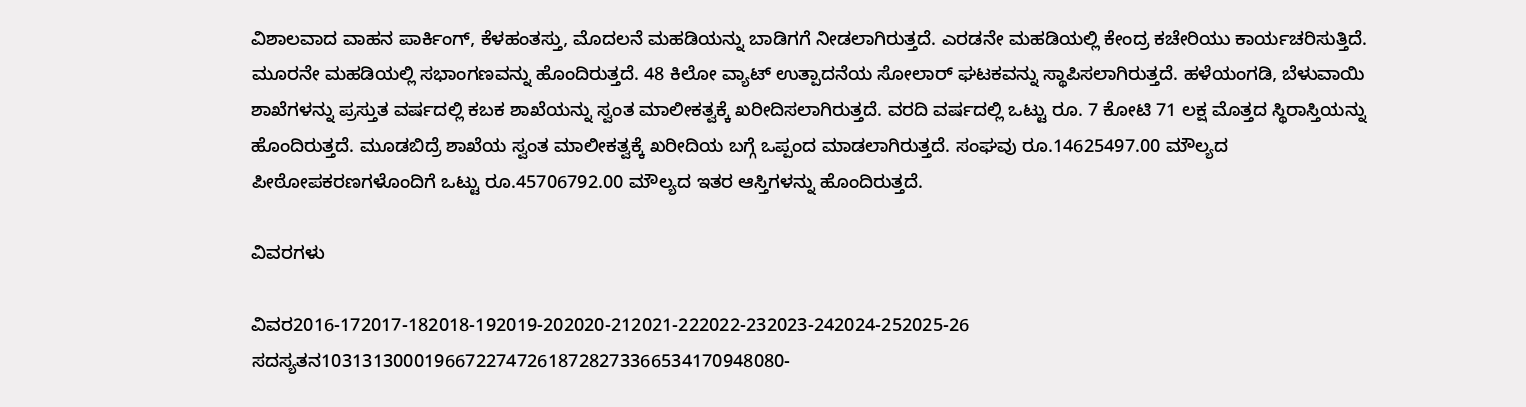ವಿಶಾಲವಾದ ವಾಹನ ಪಾರ್ಕಿಂಗ್, ಕೆಳಹಂತಸ್ತು, ಮೊದಲನೆ ಮಹಡಿಯನ್ನು ಬಾಡಿಗಗೆ ನೀಡಲಾಗಿರುತ್ತದೆ. ಎರಡನೇ ಮಹಡಿಯಲ್ಲಿ ಕೇಂದ್ರ ಕಚೇರಿಯು ಕಾರ್ಯಚರಿಸುತ್ತಿದೆ. ಮೂರನೇ ಮಹಡಿಯಲ್ಲಿ ಸಭಾಂಗಣವನ್ನು ಹೊಂದಿರುತ್ತದೆ. 48 ಕಿಲೋ ವ್ಯಾಟ್ ಉತ್ಪಾದನೆಯ ಸೋಲಾರ್ ಘಟಕವನ್ನು ಸ್ಥಾಪಿಸಲಾಗಿರುತ್ತದೆ. ಹಳೆಯಂಗಡಿ, ಬೆಳುವಾಯಿ ಶಾಖೆಗಳನ್ನು ಪ್ರಸ್ತುತ ವರ್ಷದಲ್ಲಿ ಕಬಕ ಶಾಖೆಯನ್ನು ಸ್ವಂತ ಮಾಲೀಕತ್ವಕ್ಕೆ ಖರೀದಿಸಲಾಗಿರುತ್ತದೆ. ವರದಿ ವರ್ಷದಲ್ಲಿ ಒಟ್ಟು ರೂ. 7 ಕೋಟಿ 71 ಲಕ್ಷ ಮೊತ್ತದ ಸ್ಥಿರಾಸ್ತಿಯನ್ನು ಹೊಂದಿರುತ್ತದೆ. ಮೂಡಬಿದ್ರೆ ಶಾಖೆಯ ಸ್ವಂತ ಮಾಲೀಕತ್ವಕ್ಕೆ ಖರೀದಿಯ ಬಗ್ಗೆ ಒಪ್ಪಂದ ಮಾಡಲಾಗಿರುತ್ತದೆ. ಸಂಘವು ರೂ.14625497.00 ಮೌಲ್ಯದ ಪೀಠೋಪಕರಣಗಳೊಂದಿಗೆ ಒಟ್ಟು ರೂ.45706792.00 ಮೌಲ್ಯದ ಇತರ ಆಸ್ತಿಗಳನ್ನು ಹೊಂದಿರುತ್ತದೆ.

ವಿವರಗಳು

ವಿವರ2016-172017-182018-192019-202020-212021-222022-232023-242024-252025-26
ಸದಸ್ಯತನ103131300019667227472618728273366534170948080-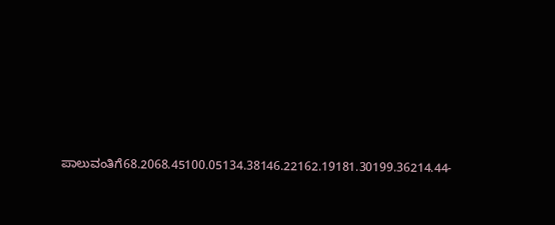ಪಾಲುವಂತಿಗೆ68.2068.45100.05134.38146.22162.19181.30199.36214.44-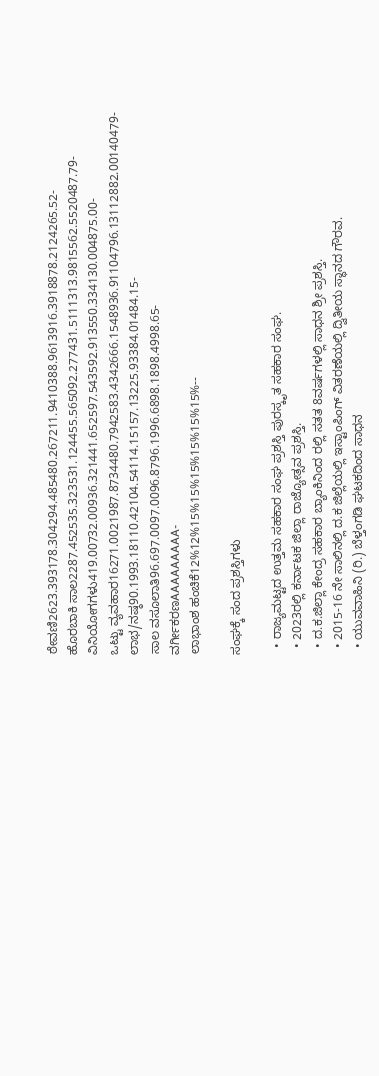ಠೇವಣಿ2623.393178.304294.485480.267211.9410388.9613916.3918878.2124265.52-
ಹೊರಬಾಕಿ ಸಾಲ2287.452535.323531.124455.565092.277431.5111313.9815562.5520487.79-
ವಿನಿಯೋಗಗಳು419.00732.00936.321441.652597.543592.913550.334130.004875.00-
ಒಟ್ಟು ವ್ಯವಹಾರ16271.0021987.8734480.7942583.4342666.1548936.91104796.13112882.00140479-
ಲಾಭ/ನಷ್ಠ90.1993.18110.42104.54114.15157.13225.93384.01484.15-
ಸಾಲ ವಸೂಲಾತಿ96.697.0097.0096.8796.1996.6898.1898.4998.65-
ವರ್ಗೀಕರಣAAAAAAAAA-
ಲಾಭಾಂಶ ಹಂಚಿಕೆ12%12%15%15%15%15%15%15%--

ಸಂಘಕ್ಕೆ ಸಂದ ಪ್ರಶಸ್ತಿಗಳು

  • ರಾಜ್ಯಮಟ್ಟದ ಉತ್ತಮ ಸಹಕಾರ ಸಂಘ ಪ್ರಶಸ್ತಿ ಪುರಸ್ಕೃತ ಸಹಕಾರ ಸಂಘ.
  • 2023ರಲ್ಲಿ ಕರ್ನಾಟಕ ಜಿಲ್ಲಾ ರಾಜ್ಯೋತ್ಸವ ಪ್ರಶಸ್ತಿ.
  • ದ.ಕ.ಜಿಲ್ಲಾ ಕೇಂದ್ರ ಸಹಕಾರ ಬ್ಯಾಂಕಿನಿಂದ ರಲ್ಲಿ ಸತತ 8ವರ್ಷಗಳಲ್ಲಿ ಸಾಧನ ಶ್ರೀ ಪ್ರಶಸ್ತಿ.
  • 2015-16 ನೇ ಸಾಲಿನಲ್ಲಿ ದ.ಕ ಜಿಲ್ಲೆಯಲ್ಲಿ ಇಸ್ಟಾಂಪಿಂಗ್ ವಿತರಣೆಯಲ್ಲಿ ದ್ವಿತೀಯ ಸ್ಥಾನದ ಗೌರವ.
  • ಯುವವಾಹಿನಿ (ರಿ.) ಬೆಳ್ತಂಗಡಿ ಘಟಕದಿಂದ ಸಾಧನ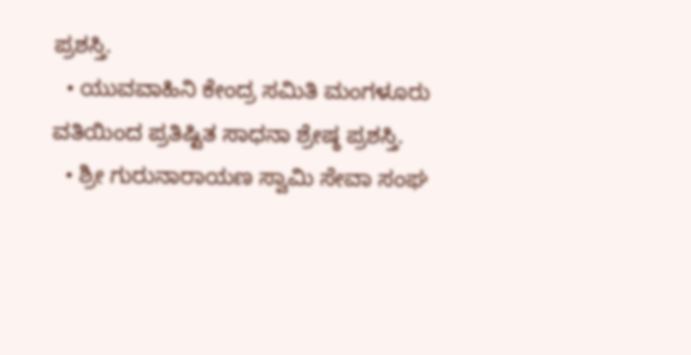ಪ್ರಶಸ್ತಿ.
  • ಯುವವಾಹಿನಿ ಕೇಂದ್ರ ಸಮಿತಿ ಮಂಗಳೂರು ವತಿಯಿಂದ ಪ್ರತಿಷ್ಟಿತ ಸಾಧನಾ ಶ್ರೇಷ್ಠ ಪ್ರಶಸ್ತಿ.
  • ಶ್ರೀ ಗುರುನಾರಾಯಣ ಸ್ವಾಮಿ ಸೇವಾ ಸಂಘ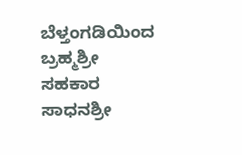ಬೆಳ್ತಂಗಡಿಯಿಂದ ಬ್ರಹ್ಮಶ್ರೀ ಸಹಕಾರ ಸಾಧನಶ್ರೀ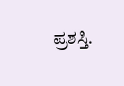ಪ್ರಶಸ್ತಿ.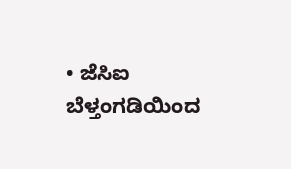• ಜೆಸಿಐ ಬೆಳ್ತಂಗಡಿಯಿಂದ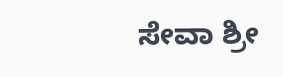ಸೇವಾ ಶ್ರೀ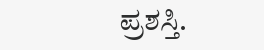ಪ್ರಶಸ್ತಿ.